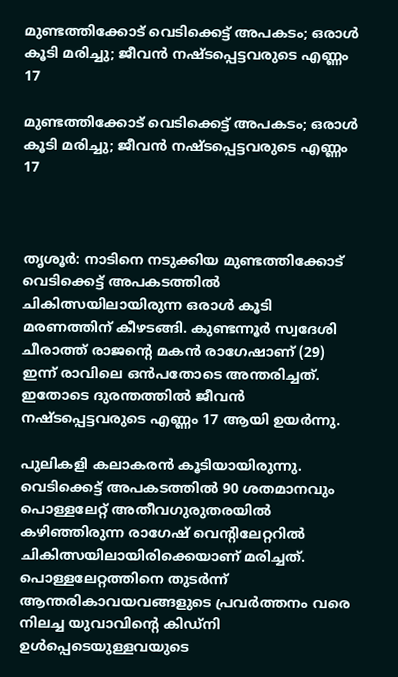മുണ്ടത്തിക്കോട് വെടിക്കെട്ട് അപകടം; ഒരാൾ കൂടി മരിച്ചു; ജീവൻ നഷ്ടപ്പെട്ടവരുടെ എണ്ണം 17

മുണ്ടത്തിക്കോട് വെടിക്കെട്ട് അപകടം; ഒരാൾ കൂടി മരിച്ചു; ജീവൻ നഷ്ടപ്പെട്ടവരുടെ എണ്ണം 17



തൃശൂർ: നാടിനെ നടുക്കിയ മുണ്ടത്തിക്കോട് വെടിക്കെട്ട് അപകടത്തിൽ ചികിത്സയിലായിരുന്ന ഒരാൾ കൂടി മരണത്തിന് കീഴടങ്ങി. കുണ്ടന്നൂർ സ്വദേശി ചീരാത്ത് രാജന്‍റെ മകൻ രാഗേഷാണ് (29) ഇന്ന് രാവിലെ ഒൻപതോടെ അന്തരിച്ചത്. ഇതോടെ ദുരന്തത്തിൽ ജീവൻ നഷ്ടപ്പെട്ടവരുടെ എണ്ണം 17 ആയി ഉയർന്നു.

പുലികളി കലാകരൻ കൂടിയായിരുന്നു. വെടിക്കെട്ട് അപകടത്തിൽ 90 ശതമാനവും പൊള്ളലേറ്റ് അതീവഗുരുതരയിൽ കഴിഞ്ഞിരുന്ന രാഗേഷ് വെന്‍റിലേറ്ററിൽ ചികിത്സയിലായിരിക്കെയാണ് മരിച്ചത്. പൊള്ളലേറ്റത്തിനെ തുടർന്ന് ആന്തരികാവയവങ്ങളുടെ പ്രവർത്തനം വരെ നിലച്ച യുവാവിന്‍റെ കിഡ്നി ഉൾപ്പെടെയുള്ളവയുടെ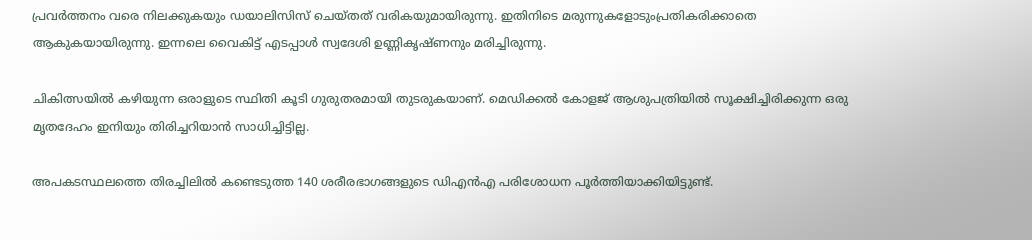പ്രവർത്തനം വരെ നിലക്കുകയും ഡയാലിസിസ് ചെയ്തത് വരികയുമായിരുന്നു. ഇതിനിടെ മരുന്നുകളോടുംപ്രതികരിക്കാതെ ആകുകയായിരുന്നു. ഇന്നലെ വൈകിട്ട് എടപ്പാൾ സ്വദേശി ഉണ്ണികൃഷ്ണനും മരിച്ചിരുന്നു.

ചികിത്സയിൽ കഴിയുന്ന ഒരാളുടെ സ്ഥിതി കൂടി ഗുരുതരമായി തുടരുകയാണ്. മെഡിക്കൽ കോളജ് ആശുപത്രിയിൽ സൂക്ഷിച്ചിരിക്കുന്ന ഒരു മൃതദേഹം ഇനിയും തിരിച്ചറിയാൻ സാധിച്ചിട്ടില്ല.

അപകടസ്ഥലത്തെ തിരച്ചിലിൽ കണ്ടെടുത്ത 140 ശരീരഭാഗങ്ങളുടെ ഡിഎൻഎ പരിശോധന പൂർത്തിയാക്കിയിട്ടുണ്ട്.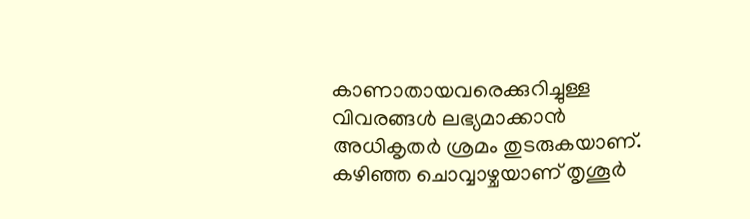കാണാതായവരെക്കുറിച്ചുള്ള വിവരങ്ങൾ ലഭ്യമാക്കാൻ അധികൃതർ ശ്രമം തുടരുകയാണ്. കഴിഞ്ഞ ചൊവ്വാഴ്ചയാണ് തൃശൂർ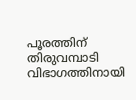പൂരത്തിന് തിരുവമ്പാടി വിഭാഗത്തിനായി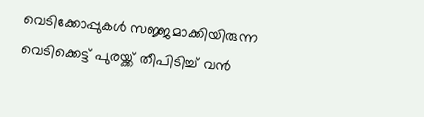വെടിക്കോപ്പുകൾ സജ്ജമാക്കിയിരുന്ന വെടിക്കെട്ട് പുരയ്ക്ക് തീപിടിച്ച് വൻ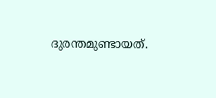ദുരന്തമുണ്ടായത്.